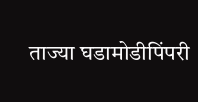ताज्या घडामोडीपिंपरी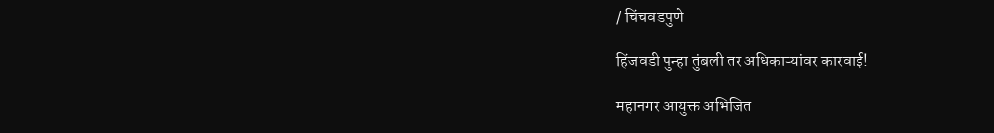/ चिंचवडपुणे

हिंजवडी पुन्हा तुंबली तर अधिकाऱ्यांवर कारवाई!

महानगर आयुक्त अभिजित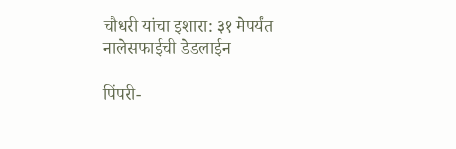चौधरी यांचा इशारा: ३१ मेपर्यंत नालेसफाईची डेडलाईन

पिंपरी-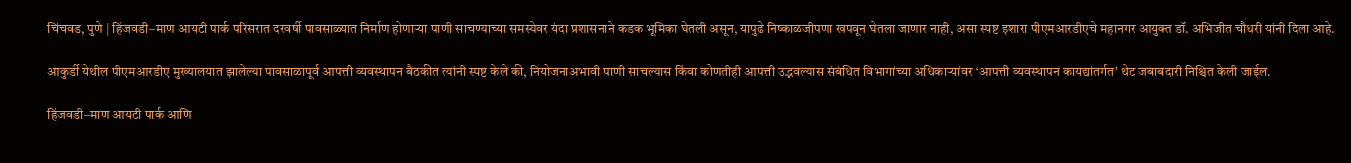चिंचवड, पुणे | हिंजवडी–माण आयटी पार्क परिसरात दरवर्षी पावसाळ्यात निर्माण होणाऱ्या पाणी साचण्याच्या समस्येवर यंदा प्रशासनाने कडक भूमिका घेतली असून, यापुढे निष्काळजीपणा खपवून घेतला जाणार नाही, असा स्पष्ट इशारा पीएमआरडीएचे महानगर आयुक्त डॉ. अभिजीत चौधरी यांनी दिला आहे.

आकुर्डी येथील पीएमआरडीए मुख्यालयात झालेल्या पावसाळापूर्व आपत्ती व्यवस्थापन बैठकीत त्यांनी स्पष्ट केले की, नियोजनाअभावी पाणी साचल्यास किंवा कोणतीही आपत्ती उद्भवल्यास संबंधित विभागांच्या अधिकाऱ्यांवर ‘आपत्ती व्यवस्थापन कायद्यांतर्गत’ थेट जबाबदारी निश्चित केली जाईल.

हिंजवडी–माण आयटी पार्क आणि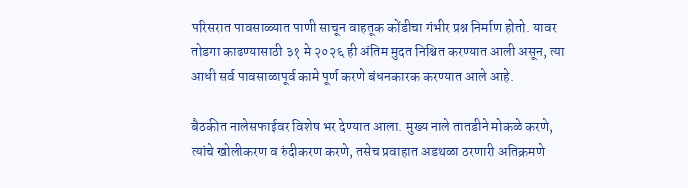परिसरात पावसाळ्यात पाणी साचून वाहतूक कोंडीचा गंभीर प्रश्न निर्माण होतो. यावर तोडगा काढण्यासाठी ३१ मे २०२६ ही अंतिम मुदत निश्चित करण्यात आली असून, त्या आधी सर्व पावसाळापूर्व कामे पूर्ण करणे बंधनकारक करण्यात आले आहे.

बैठकीत नालेसफाईवर विशेष भर देण्यात आला. मुख्य नाले तातडीने मोकळे करणे, त्यांचे खोलीकरण व रुंदीकरण करणे, तसेच प्रवाहात अडथळा ठरणारी अतिक्रमणे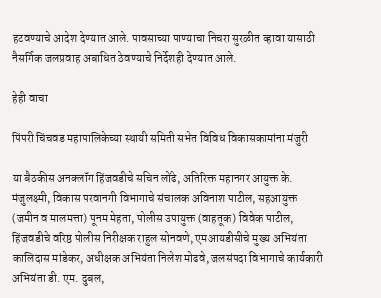हटवण्याचे आदेश देण्यात आले. पावसाच्या पाण्याचा निचरा सुरळीत व्हावा यासाठी नैसर्गिक जलप्रवाह अबाधित ठेवण्याचे निर्देशही देण्यात आले.

हेही वाचा

पिंपरी चिंचवड महापालिकेच्या स्थायी समिती सभेत विविध विकासकामांना मंजुरी

या बैठकीस अनक्लॉग हिंजवडीचे सचिन लोंढे, अतिरिक्त महानगर आयुक्त के. मंजुलक्ष्मी, विकास परवानगी विभागाचे संचालक अविनाश पाटील, सहआयुक्त (जमीन व मालमत्ता) पूनम मेहता, पोलीस उपायुक्त (वाहतूक) विवेक पाटील, हिंजवडीचे वरिष्ठ पोलीस निरीक्षक राहुल सोनवणे, एमआयडीसीचे मुख्य अभियंता कालिदास मांडेकर, अधीक्षक अभियंता निलेश मोढवे, जलसंपदा विभागाचे कार्यकारी अभियंता डी. एम. दुबल,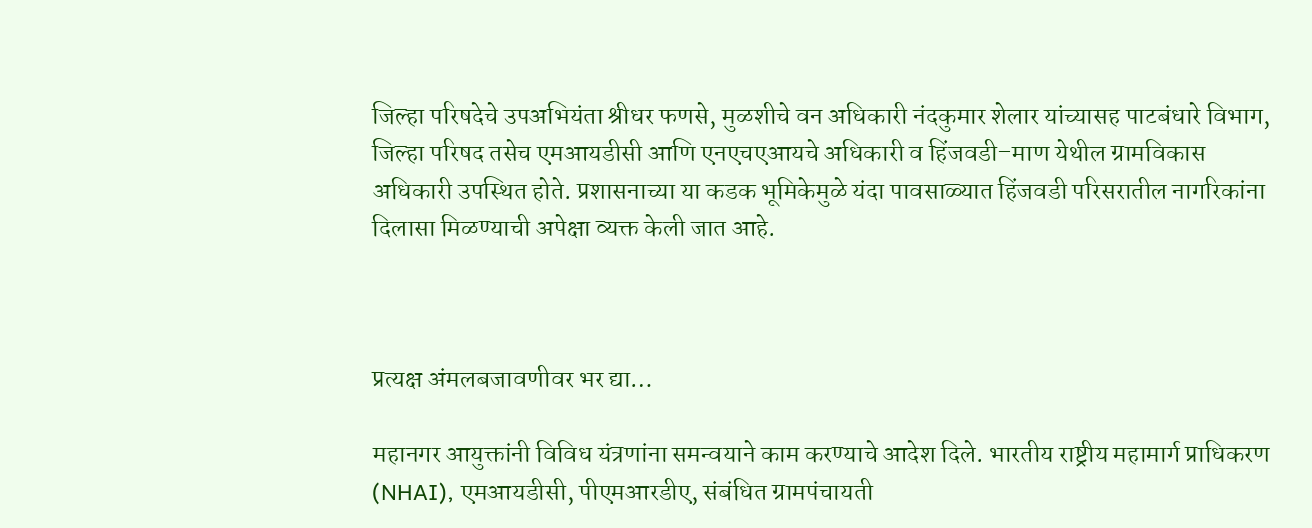जिल्हा परिषदेचे उपअभियंता श्रीधर फणसे, मुळशीचे वन अधिकारी नंदकुमार शेलार यांच्यासह पाटबंधारे विभाग, जिल्हा परिषद तसेच एमआयडीसी आणि एनएचएआयचे अधिकारी व हिंजवडी–माण येथील ग्रामविकास अधिकारी उपस्थित होते. प्रशासनाच्या या कडक भूमिकेमुळे यंदा पावसाळ्यात हिंजवडी परिसरातील नागरिकांना दिलासा मिळण्याची अपेक्षा व्यक्त केली जात आहे.



प्रत्यक्ष अंमलबजावणीवर भर द्या…

महानगर आयुक्तांनी विविध यंत्रणांना समन्वयाने काम करण्याचे आदेश दिले. भारतीय राष्ट्रीय महामार्ग प्राधिकरण (NHAI), एमआयडीसी, पीएमआरडीए, संबंधित ग्रामपंचायती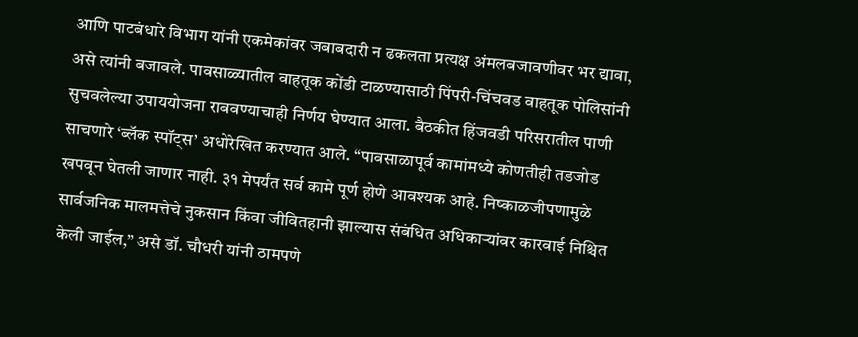आणि पाटबंधारे विभाग यांनी एकमेकांवर जबाबदारी न ढकलता प्रत्यक्ष अंमलबजावणीवर भर द्यावा, असे त्यांनी बजावले. पावसाळ्यातील वाहतूक कोंडी टाळण्यासाठी पिंपरी-चिंचवड वाहतूक पोलिसांनी सुचवलेल्या उपाययोजना राबवण्याचाही निर्णय घेण्यात आला. बैठकीत हिंजवडी परिसरातील पाणी साचणारे ‘ब्लॅक स्पॉट्स’ अधोरेखित करण्यात आले. “पावसाळापूर्व कामांमध्ये कोणतीही तडजोड खपवून घेतली जाणार नाही. ३१ मेपर्यंत सर्व कामे पूर्ण होणे आवश्यक आहे. निष्काळजीपणामुळे सार्वजनिक मालमत्तेचे नुकसान किंवा जीवितहानी झाल्यास संबंधित अधिकाऱ्यांवर कारवाई निश्चित केली जाईल,” असे डॉ. चौधरी यांनी ठामपणे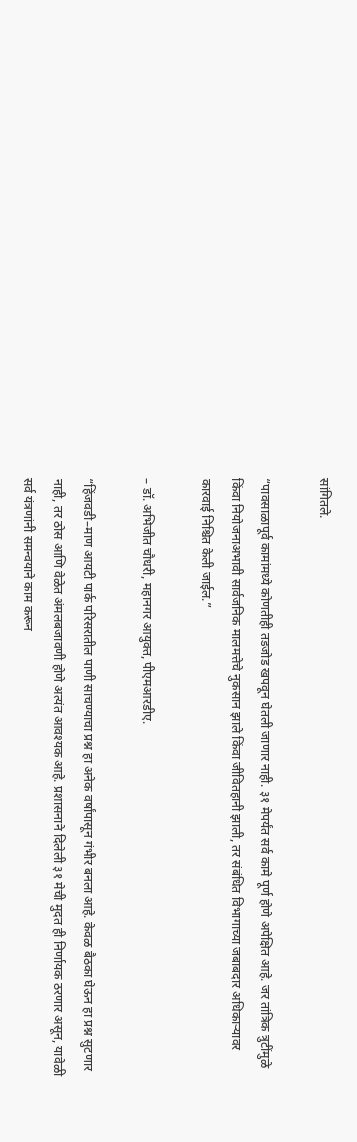सांगितले.

“पावसाळापूर्व कामांमध्ये कोणतीही तडजोड खपवून घेतली जाणार नाही. ३१ मेपर्यंत सर्व कामे पूर्ण होणे अपेक्षित आहे. जर तांत्रिक त्रुटींमुळे किंवा नियोजनाअभावी सार्वजनिक मालमत्तेचे नुकसान झाले किंवा जीवितहानी झाली, तर संबंधित विभागाच्या जबाबदार अधिकाऱ्यावर कारवाई निश्चित केली जाईल.”

– डॉ. अभिजीत चौधरी, महानगर आयुक्त, पीएमआरडीए.

“हिंजवडी–माण आयटी पार्क परिसरातील पाणी साचण्याचा प्रश्न हा अनेक वर्षांपासून गंभीर बनला आहे. केवळ बैठका घेऊन हा प्रश्न सुटणार नाही, तर ठोस आणि वेळेत अंमलबजावणी होणे अत्यंत आवश्यक आहे. प्रशासनाने दिलेली ३१ मेची मुदत ही निर्णायक ठरणार असून, यावेळी सर्व यंत्रणांनी समन्वयाने काम करून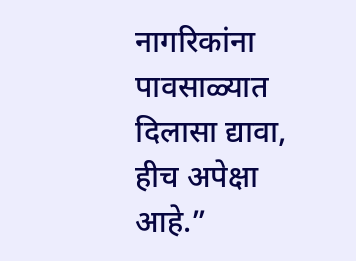नागरिकांना पावसाळ्यात दिलासा द्यावा, हीच अपेक्षा आहे.”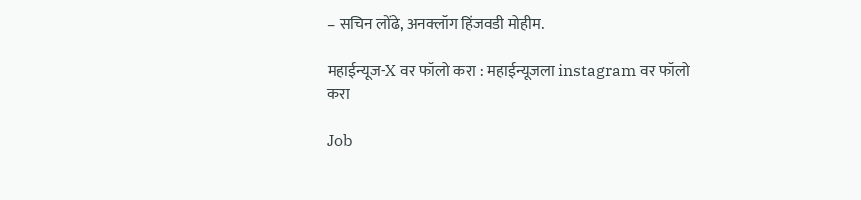– सचिन लोंढे, अनक्लॉग हिंजवडी मोहीम.

महाईन्यूज-X वर फॉलो करा : महाईन्यूजला instagram वर फॉलो करा

Job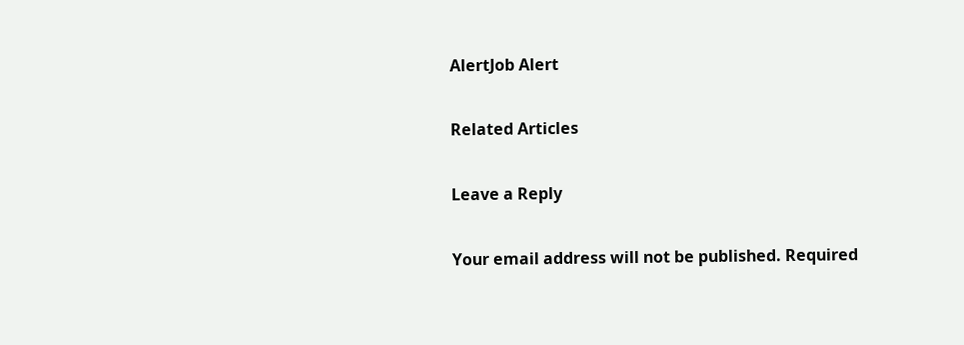AlertJob Alert

Related Articles

Leave a Reply

Your email address will not be published. Required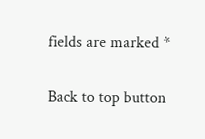fields are marked *

Back to top button